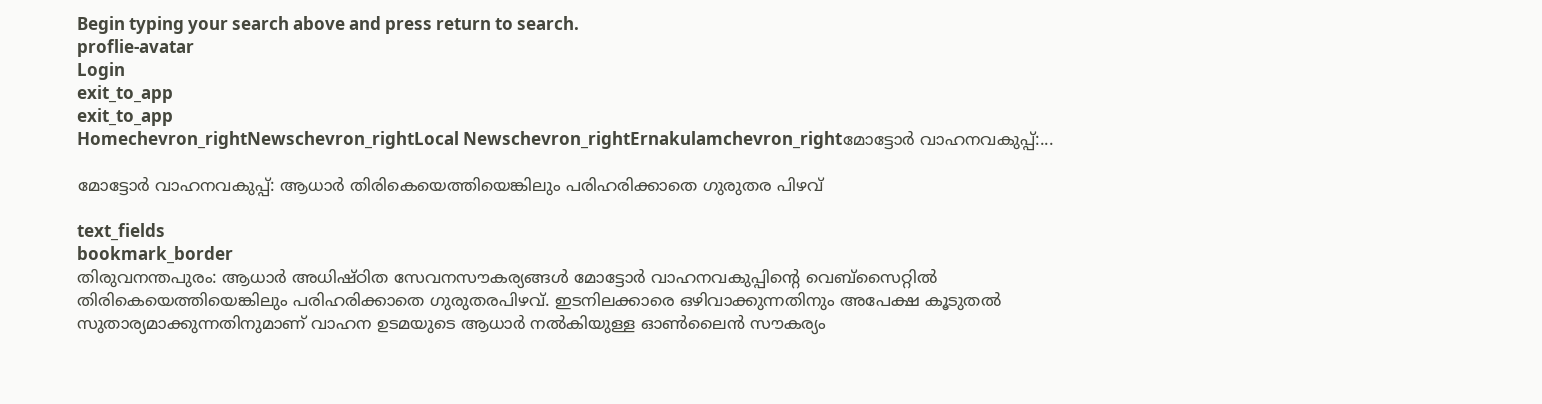Begin typing your search above and press return to search.
proflie-avatar
Login
exit_to_app
exit_to_app
Homechevron_rightNewschevron_rightLocal Newschevron_rightErnakulamchevron_rightമോട്ടോർ വാഹനവകുപ്പ്:...

മോട്ടോർ വാഹനവകുപ്പ്: ആധാർ തിരികെയെത്തിയെങ്കിലും പരിഹരിക്കാതെ ഗുരുതര പിഴവ്

text_fields
bookmark_border
തിരുവനന്തപുരം: ആധാർ അധിഷ്ഠിത സേവനസൗകര്യങ്ങൾ മോട്ടോർ വാഹനവകുപ്പിന്‍റെ വെബ്സൈറ്റിൽ തിരികെയെത്തിയെങ്കിലും പരിഹരിക്കാതെ ഗുരുതരപിഴവ്. ഇടനിലക്കാരെ ഒഴിവാക്കുന്നതിനും അപേക്ഷ കൂടുതൽ സുതാര്യമാക്കുന്നതിനുമാണ് വാഹന ഉടമയുടെ ആധാർ നൽകിയുള്ള ഓൺലൈൻ സൗകര്യം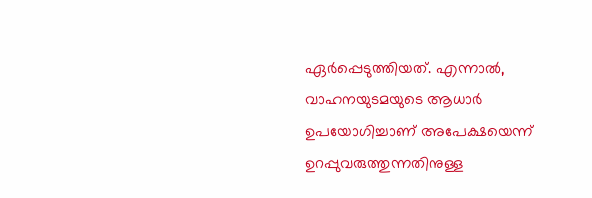ഏർപ്പെടുത്തിയത്. എന്നാൽ, വാഹനയുടമയുടെ ആധാർ ഉപയോഗിച്ചാണ് അപേക്ഷയെന്ന് ഉറപ്പുവരുത്തുന്നതിനുള്ള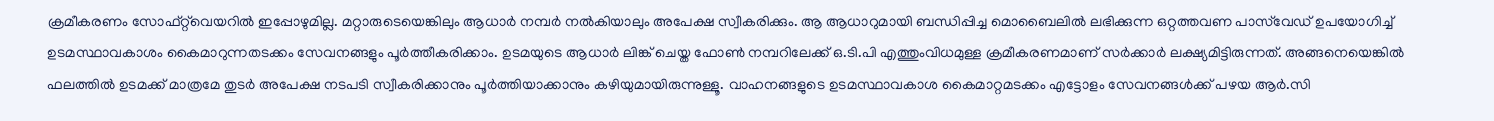ക്രമീകരണം സോഫ്‌റ്റ്‌വെയറിൽ ഇപ്പോഴുമില്ല. മറ്റാരുടെയെങ്കിലും ആധാർ നമ്പർ നൽകിയാലും അപേക്ഷ സ്വീകരിക്കും. ആ ആധാറുമായി ബന്ധിപ്പിച്ച മൊബൈലിൽ ലഭിക്കുന്ന ഒറ്റത്തവണ പാസ്‌വേഡ് ഉപയോഗിച്ച് ഉടമസ്ഥാവകാശം കൈമാറുന്നതടക്കം സേവനങ്ങളും പൂർത്തീകരിക്കാം. ഉടമയുടെ ആധാർ ലിങ്ക് ചെയ്ത ഫോൺ നമ്പറിലേക്ക് ഒ.ടി.പി എത്തുംവിധമുള്ള ക്രമീകരണമാണ് സർക്കാർ ലക്ഷ്യമിട്ടിരുന്നത്. അങ്ങനെയെങ്കിൽ ഫലത്തിൽ ഉടമക്ക് മാത്രമേ തുടർ അപേക്ഷ നടപടി സ്വീകരിക്കാനും പൂർത്തിയാക്കാനും കഴിയുമായിരുന്നുള്ളൂ. വാഹനങ്ങളുടെ ഉടമസ്ഥാവകാശ കൈമാറ്റമടക്കം എട്ടോളം സേവനങ്ങൾക്ക് പഴയ ആർ.സി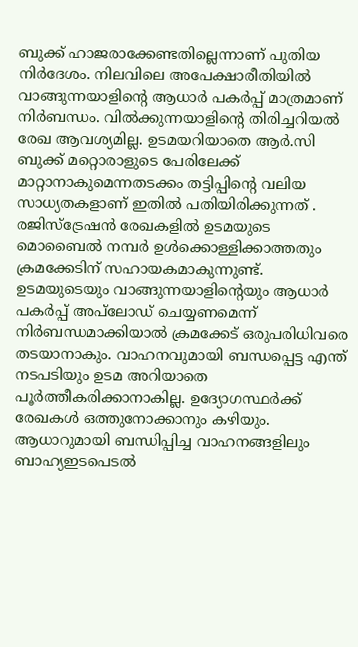ബുക്ക് ഹാജരാക്കേണ്ടതില്ലെന്നാണ് പുതിയ നിർദേശം. നിലവിലെ അപേക്ഷാരീതിയിൽ വാങ്ങുന്നയാളിന്‍റെ ആധാർ പകർപ്പ് മാത്രമാണ് നിർബന്ധം. വിൽക്കുന്നയാളിന്‍റെ തിരിച്ചറിയൽ രേഖ ആവശ്യമില്ല. ഉടമയറിയാതെ ആർ.സി ബുക്ക് മറ്റൊരാളുടെ പേരിലേക്ക് മാറ്റാനാകുമെന്നതടക്കം തട്ടിപ്പിന്‍റെ വലിയ സാധ്യതകളാണ് ഇതിൽ പതിയിരിക്കുന്നത് . രജിസ്‌ട്രേഷൻ രേഖകളിൽ ഉടമയുടെ മൊബൈൽ നമ്പർ ഉൾക്കൊള്ളിക്കാത്തതും ക്രമക്കേടിന് സഹായകമാകുന്നുണ്ട്. ഉടമയുടെയും വാങ്ങുന്നയാളിന്‍റെയും ആധാർ പകർപ്പ് അപ്‌ലോഡ് ചെയ്യണമെന്ന് നിർബന്ധമാക്കിയാൽ ക്രമക്കേട് ഒരുപരിധിവരെ തടയാനാകും. വാഹനവുമായി ബന്ധപ്പെട്ട എന്ത് നടപടിയും ഉടമ അറിയാതെ പൂർത്തീകരിക്കാനാകില്ല. ഉദ്യോഗസ്ഥർക്ക് രേഖകൾ ഒത്തുനോക്കാനും കഴിയും. ആധാറുമായി ബന്ധിപ്പിച്ച വാഹനങ്ങളിലും ബാഹ്യഇടപെടൽ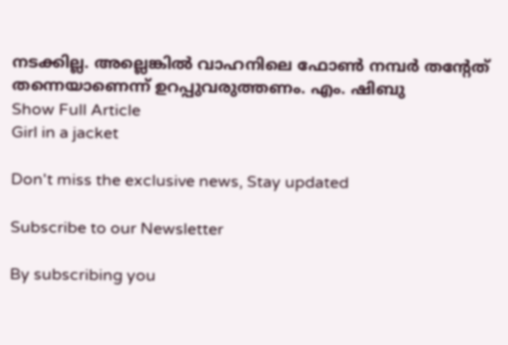നടക്കില്ല. അല്ലെങ്കിൽ വാഹനിലെ ഫോൺ നമ്പർ തന്‍റേത് തന്നെയാണെന്ന് ഉറപ്പുവരുത്തണം. എം. ഷിബു
Show Full Article
Girl in a jacket

Don't miss the exclusive news, Stay updated

Subscribe to our Newsletter

By subscribing you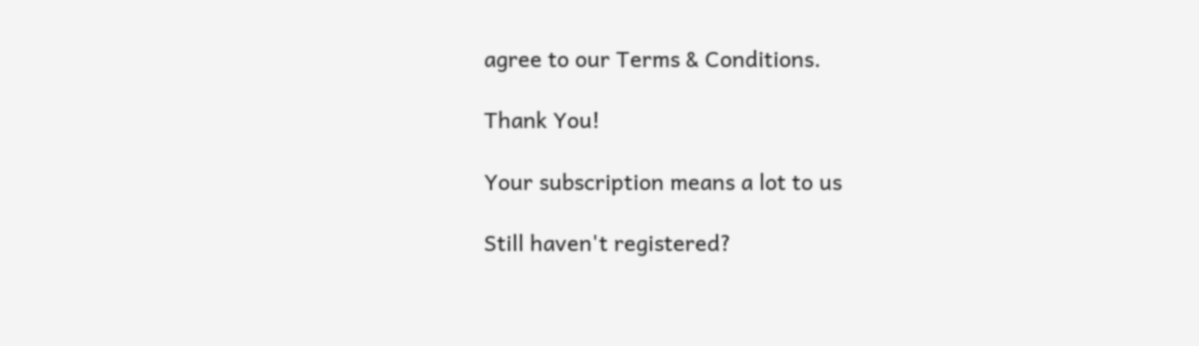agree to our Terms & Conditions.

Thank You!

Your subscription means a lot to us

Still haven't registered?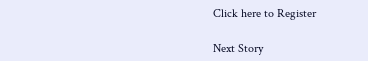Click here to Register

Next Story